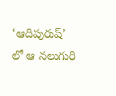‘ఆదిపురుష్’ లో ఆ నలుగురి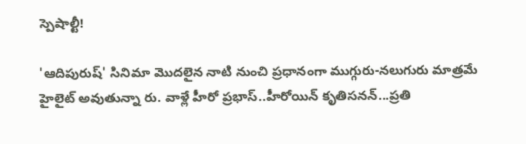స్పెషాల్టీ!

'ఆదిపురుష్' సినిమా మొదలైన నాటి నుంచి ప్రధానంగా ముగ్గురు-నలుగురు మాత్రమే హైలైట్ అవుతున్నా రు. వాళ్లే హీరో ప్రభాస్..హీరోయిన్ కృతిసనన్...ప్రతి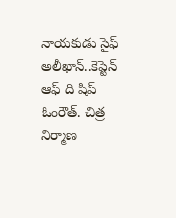నాయకుడు సైఫ్ అలీఖాన్..కెప్టెన్ ఆఫ్ ది షిప్ ఓంరౌత్. చిత్ర నిర్మాణ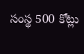సంస్థ 500 కోట్లు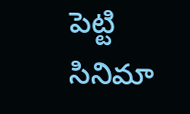పెట్టి సినిమా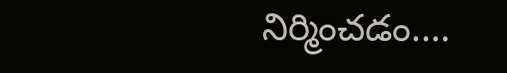నిర్మించడం.…